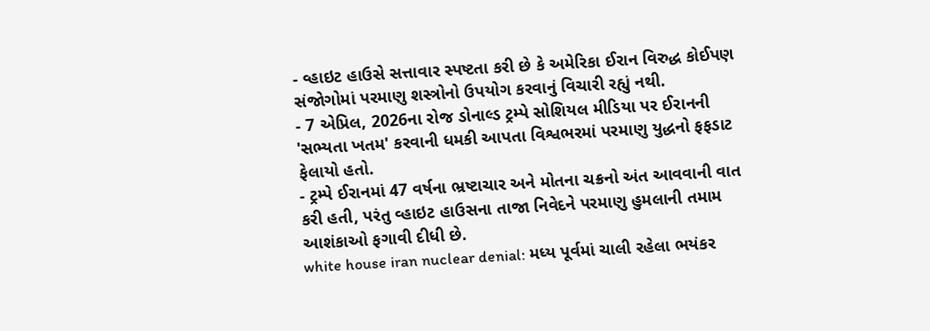- વ્હાઇટ હાઉસે સત્તાવાર સ્પષ્ટતા કરી છે કે અમેરિકા ઈરાન વિરુદ્ધ કોઈપણ સંજોગોમાં પરમાણુ શસ્ત્રોનો ઉપયોગ કરવાનું વિચારી રહ્યું નથી.
- 7 એપ્રિલ, 2026ના રોજ ડોનાલ્ડ ટ્રમ્પે સોશિયલ મીડિયા પર ઈરાનની 'સભ્યતા ખતમ' કરવાની ધમકી આપતા વિશ્વભરમાં પરમાણુ યુદ્ધનો ફફડાટ ફેલાયો હતો.
- ટ્રમ્પે ઈરાનમાં 47 વર્ષના ભ્રષ્ટાચાર અને મોતના ચક્રનો અંત આવવાની વાત કરી હતી, પરંતુ વ્હાઇટ હાઉસના તાજા નિવેદને પરમાણુ હુમલાની તમામ આશંકાઓ ફગાવી દીધી છે.
white house iran nuclear denial: મધ્ય પૂર્વમાં ચાલી રહેલા ભયંકર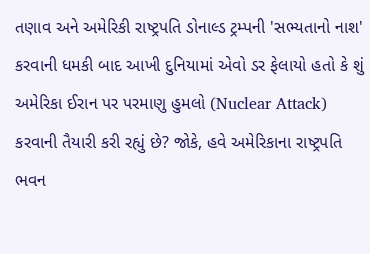તણાવ અને અમેરિકી રાષ્ટ્રપતિ ડોનાલ્ડ ટ્રમ્પની 'સભ્યતાનો નાશ' કરવાની ધમકી બાદ આખી દુનિયામાં એવો ડર ફેલાયો હતો કે શું અમેરિકા ઈરાન પર પરમાણુ હુમલો (Nuclear Attack) કરવાની તૈયારી કરી રહ્યું છે? જોકે, હવે અમેરિકાના રાષ્ટ્રપતિ ભવન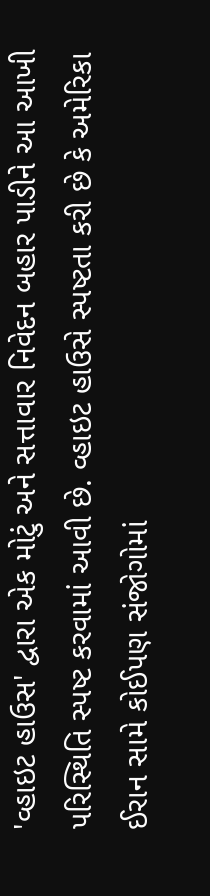'વ્હાઇટ હાઉસ' દ્વારા એક મોટું અને સત્તાવાર નિવેદન બહાર પાડીને આ આખી પરિસ્થિતિ સ્પષ્ટ કરવામાં આવી છે. વ્હાઇટ હાઉસે સ્પષ્ટતા કરી છે કે અમેરિકા ઈરાન સામે કોઈપણ સંજોગોમાં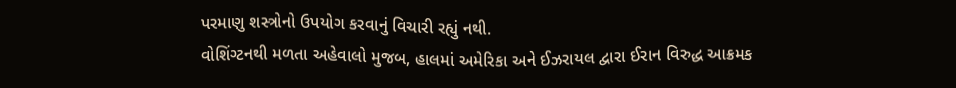પરમાણુ શસ્ત્રોનો ઉપયોગ કરવાનું વિચારી રહ્યું નથી.
વોશિંગ્ટનથી મળતા અહેવાલો મુજબ, હાલમાં અમેરિકા અને ઈઝરાયલ દ્વારા ઈરાન વિરુદ્ધ આક્રમક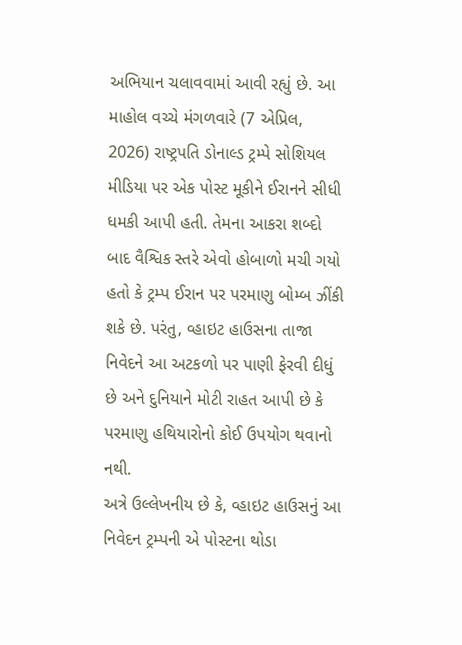અભિયાન ચલાવવામાં આવી રહ્યું છે. આ માહોલ વચ્ચે મંગળવારે (7 એપ્રિલ, 2026) રાષ્ટ્રપતિ ડોનાલ્ડ ટ્રમ્પે સોશિયલ મીડિયા પર એક પોસ્ટ મૂકીને ઈરાનને સીધી ધમકી આપી હતી. તેમના આકરા શબ્દો બાદ વૈશ્વિક સ્તરે એવો હોબાળો મચી ગયો હતો કે ટ્રમ્પ ઈરાન પર પરમાણુ બોમ્બ ઝીંકી શકે છે. પરંતુ, વ્હાઇટ હાઉસના તાજા નિવેદને આ અટકળો પર પાણી ફેરવી દીધું છે અને દુનિયાને મોટી રાહત આપી છે કે પરમાણુ હથિયારોનો કોઈ ઉપયોગ થવાનો નથી.
અત્રે ઉલ્લેખનીય છે કે, વ્હાઇટ હાઉસનું આ નિવેદન ટ્રમ્પની એ પોસ્ટના થોડા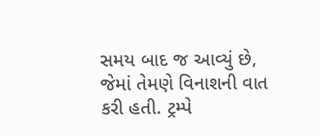સમય બાદ જ આવ્યું છે, જેમાં તેમણે વિનાશની વાત કરી હતી. ટ્રમ્પે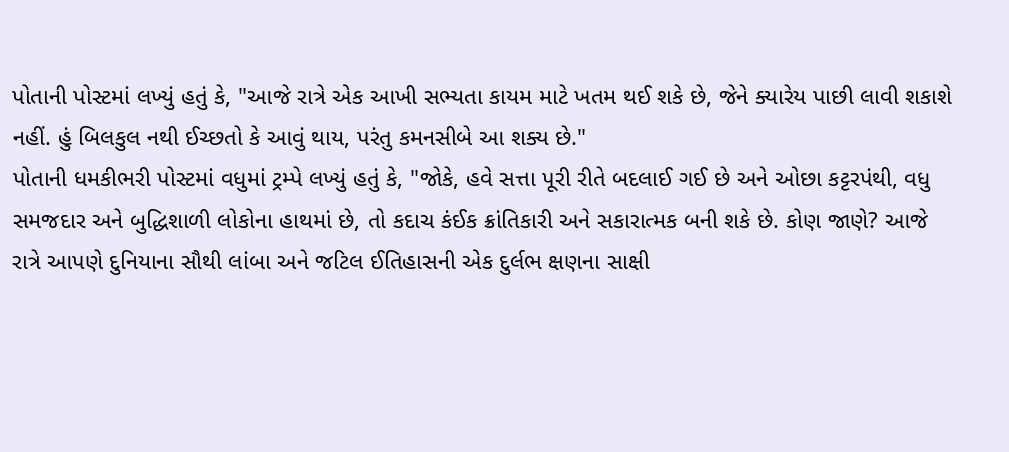પોતાની પોસ્ટમાં લખ્યું હતું કે, "આજે રાત્રે એક આખી સભ્યતા કાયમ માટે ખતમ થઈ શકે છે, જેને ક્યારેય પાછી લાવી શકાશે નહીં. હું બિલકુલ નથી ઈચ્છતો કે આવું થાય, પરંતુ કમનસીબે આ શક્ય છે."
પોતાની ધમકીભરી પોસ્ટમાં વધુમાં ટ્રમ્પે લખ્યું હતું કે, "જોકે, હવે સત્તા પૂરી રીતે બદલાઈ ગઈ છે અને ઓછા કટ્ટરપંથી, વધુ સમજદાર અને બુદ્ધિશાળી લોકોના હાથમાં છે, તો કદાચ કંઈક ક્રાંતિકારી અને સકારાત્મક બની શકે છે. કોણ જાણે? આજે રાત્રે આપણે દુનિયાના સૌથી લાંબા અને જટિલ ઈતિહાસની એક દુર્લભ ક્ષણના સાક્ષી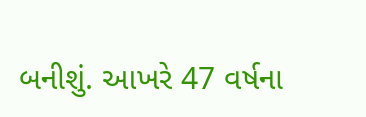બનીશું. આખરે 47 વર્ષના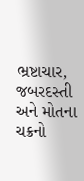ભ્રષ્ટાચાર, જબરદસ્તી અને મોતના ચક્રનો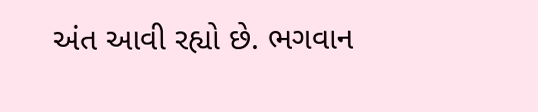અંત આવી રહ્યો છે. ભગવાન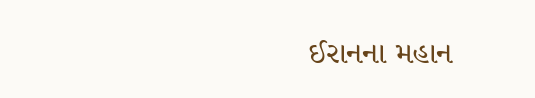ઈરાનના મહાન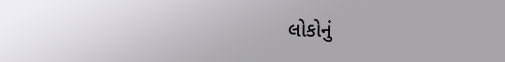લોકોનું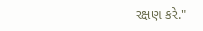રક્ષણ કરે."